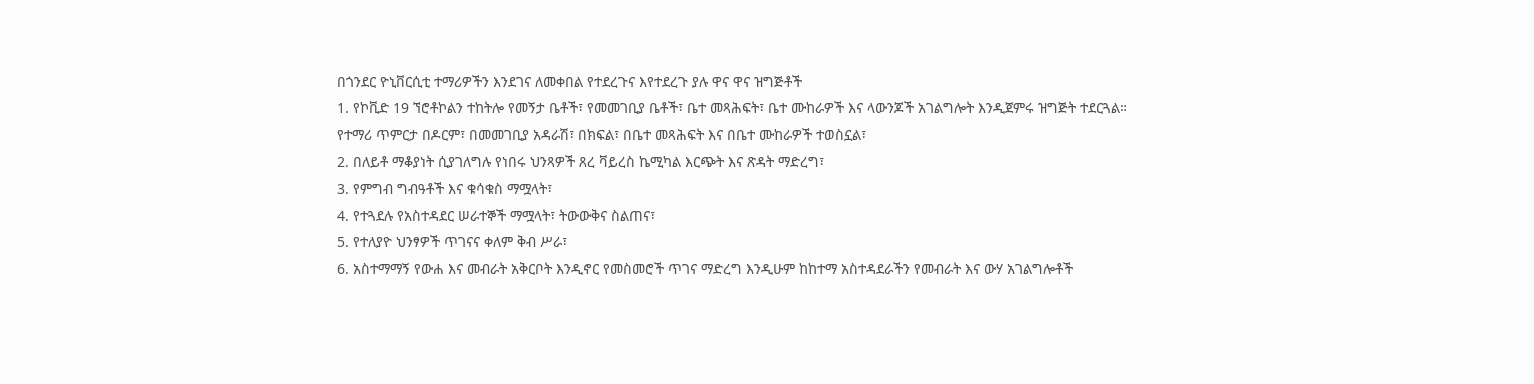በጎንደር ዮኒቨርሲቲ ተማሪዎችን እንደገና ለመቀበል የተደረጉና እየተደረጉ ያሉ ዋና ዋና ዝግጅቶች
1. የኮቪድ 19 ኘሮቶኮልን ተከትሎ የመኝታ ቤቶች፣ የመመገቢያ ቤቶች፣ ቤተ መጻሕፍት፣ ቤተ ሙከራዎች እና ላውንጆች አገልግሎት እንዲጀምሩ ዝግጅት ተደርጓል። የተማሪ ጥምርታ በዶርም፣ በመመገቢያ አዳራሽ፣ በክፍል፣ በቤተ መጻሕፍት እና በቤተ ሙከራዎች ተወስኗል፣
2. በለይቶ ማቆያነት ሲያገለግሉ የነበሩ ህንጻዎች ጸረ ቫይረስ ኬሚካል እርጭት እና ጽዳት ማድረግ፣
3. የምግብ ግብዓቶች እና ቁሳቁስ ማሟላት፣
4. የተጓደሉ የአስተዳደር ሠራተኞች ማሟላት፣ ትውውቅና ስልጠና፣
5. የተለያዮ ህንፃዎች ጥገናና ቀለም ቅብ ሥራ፣
6. አስተማማኝ የውሐ እና መብራት አቅርቦት እንዲኖር የመስመሮች ጥገና ማድረግ እንዲሁም ከከተማ አስተዳደራችን የመብራት እና ውሃ አገልግሎቶች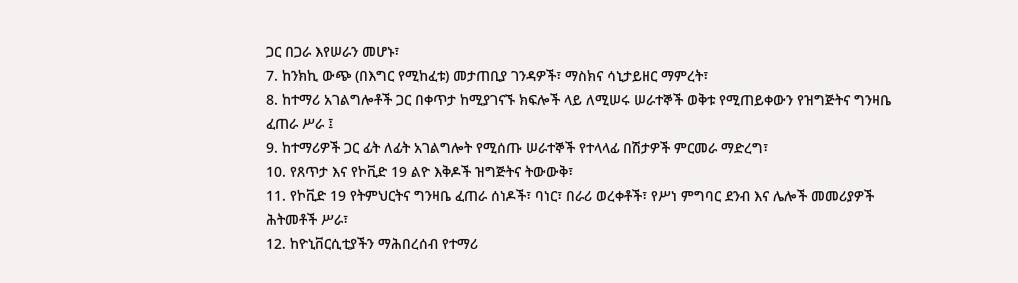ጋር በጋራ እየሠራን መሆኑ፣
7. ከንክኪ ውጭ (በእግር የሚከፈቱ) መታጠቢያ ገንዳዎች፣ ማስክና ሳኒታይዘር ማምረት፣
8. ከተማሪ አገልግሎቶች ጋር በቀጥታ ከሚያገናኙ ክፍሎች ላይ ለሚሠሩ ሠራተኞች ወቅቱ የሚጠይቀውን የዝግጅትና ግንዛቤ ፈጠራ ሥራ ፤
9. ከተማሪዎች ጋር ፊት ለፊት አገልግሎት የሚሰጡ ሠራተኞች የተላላፊ በሽታዎች ምርመራ ማድረግ፣
10. የጸጥታ እና የኮቪድ 19 ልዮ እቅዶች ዝግጅትና ትውውቅ፣
11. የኮቪድ 19 የትምህርትና ግንዛቤ ፈጠራ ሰነዶች፣ ባነር፣ በራሪ ወረቀቶች፣ የሥነ ምግባር ደንብ እና ሌሎች መመሪያዎች ሕትመቶች ሥራ፣
12. ከዮኒቨርሲቲያችን ማሕበረሰብ የተማሪ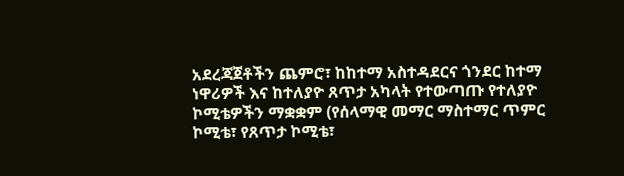አደረጃጀቶችን ጨምሮ፣ ከከተማ አስተዳደርና ጎንደር ከተማ ነዋሪዎች እና ከተለያዮ ጸጥታ አካላት የተውጣጡ የተለያዮ ኮሚቴዎችን ማቋቋም (የሰላማዊ መማር ማስተማር ጥምር ኮሚቴ፣ የጸጥታ ኮሚቴ፣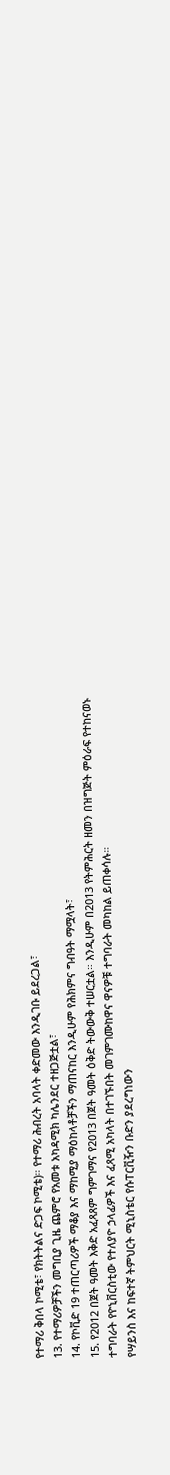የተማሪ ቅበላ ኮሚቴ፣ የክትትልና ድጋፍ ኮሚቴ)። የተማሪ ሕብረት አባላት ቀድመው እንዲገቡ ይደረጋል፣
13. የተማሪዎቻችን መግቢያ ጊዜ ጨምሮ የአመቱ አካዳሚክ ካሌንደር ተዘጋጅቷል፣
14. የኮቪድ 19 ተጠርጣሪዎች ማቆያ እና ማከሚያ ማዕከላቶቻችን ማጠናከር እንዲሁም የሕክምና ግብዓት ማሟላት፣
15. የ2012 በጀት ዓመት እቅድ አፈጻጸም ግምገማና የ2013 በጀት ዓመት ዕቅድ ትውውቅ ተሠርቷል። እንዲሁም በ2013 የትምሕርት ዘመን በዝግጅት ምዕራፍ የተከናወኑ ተግባራት የዮኒቨርስቲው የተለያዮ ኃላፊዎች እና ፈጻሚ አካላት በተገኙበት መገምገሙከዋና ዋናዎቹ ተግባራት መካከል ይጠቀሳሉ።
የሣይንስ እና ከፍተኛ ትምህርት ሚኒስቴር የሱፐርቪዥን ቡድን ያደረግነውን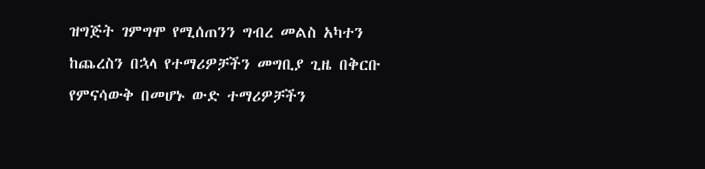ዝግጅት ገምግሞ የሚሰጠንን ግብረ መልስ አካተን ከጨረስን በኋላ የተማሪዎቻችን መግቢያ ጊዜ በቅርቡ የምናሳውቅ በመሆኑ ውድ ተማሪዎቻችን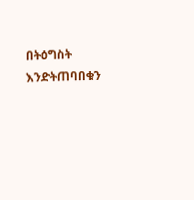በትዕግስት እንድትጠባበቁን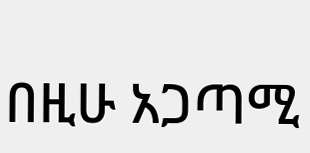በዚሁ አጋጣሚ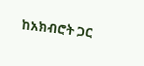ከአክብሮት ጋር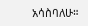አሳስባለሁ።